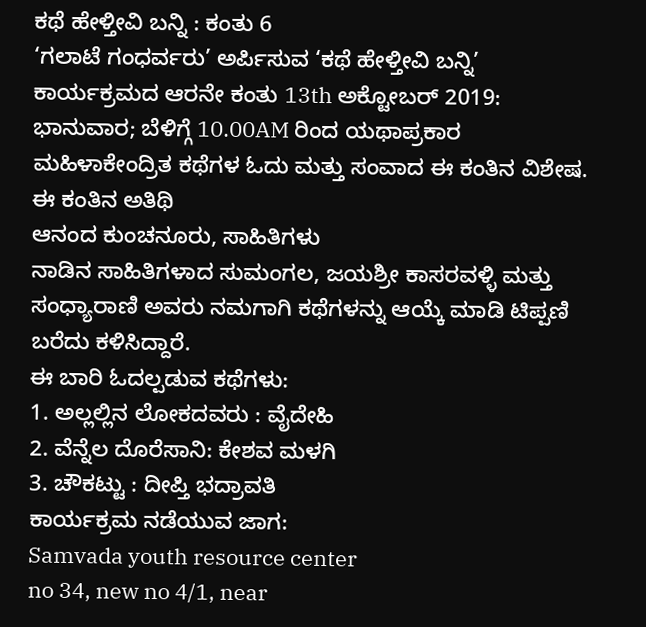ಕಥೆ ಹೇಳ್ತೀವಿ ಬನ್ನಿ : ಕಂತು 6
‘ಗಲಾಟೆ ಗಂಧರ್ವರು’ ಅರ್ಪಿಸುವ ‘ಕಥೆ ಹೇಳ್ತೀವಿ ಬನ್ನಿ’ ಕಾರ್ಯಕ್ರಮದ ಆರನೇ ಕಂತು 13th ಅಕ್ಟೋಬರ್ 2019: ಭಾನುವಾರ; ಬೆಳಿಗ್ಗೆ 10.00AM ರಿಂದ ಯಥಾಪ್ರಕಾರ
ಮಹಿಳಾಕೇಂದ್ರಿತ ಕಥೆಗಳ ಓದು ಮತ್ತು ಸಂವಾದ ಈ ಕಂತಿನ ವಿಶೇಷ.
ಈ ಕಂತಿನ ಅತಿಥಿ
ಆನಂದ ಕುಂಚನೂರು, ಸಾಹಿತಿಗಳು
ನಾಡಿನ ಸಾಹಿತಿಗಳಾದ ಸುಮಂಗಲ, ಜಯಶ್ರೀ ಕಾಸರವಳ್ಳಿ ಮತ್ತು ಸಂಧ್ಯಾರಾಣಿ ಅವರು ನಮಗಾಗಿ ಕಥೆಗಳನ್ನು ಆಯ್ಕೆ ಮಾಡಿ ಟಿಪ್ಪಣಿ ಬರೆದು ಕಳಿಸಿದ್ದಾರೆ.
ಈ ಬಾರಿ ಓದಲ್ಪಡುವ ಕಥೆಗಳು:
1. ಅಲ್ಲಲ್ಲಿನ ಲೋಕದವರು : ವೈದೇಹಿ
2. ವೆನ್ನೆಲ ದೊರೆಸಾನಿ: ಕೇಶವ ಮಳಗಿ
3. ಚೌಕಟ್ಟು : ದೀಪ್ತಿ ಭದ್ರಾವತಿ
ಕಾರ್ಯಕ್ರಮ ನಡೆಯುವ ಜಾಗ:
Samvada youth resource center
no 34, new no 4/1, near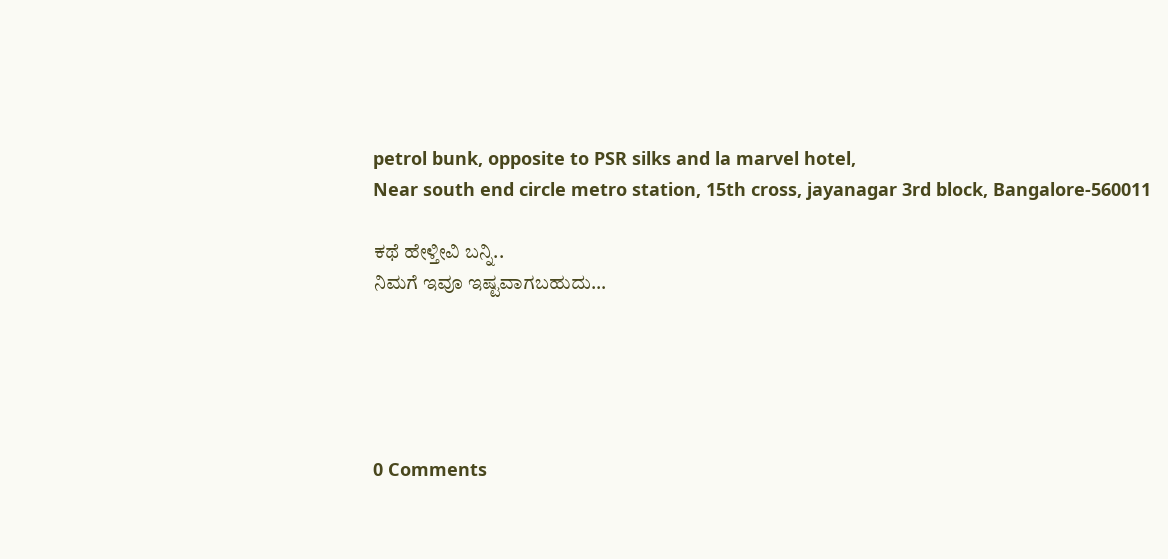petrol bunk, opposite to PSR silks and la marvel hotel,
Near south end circle metro station, 15th cross, jayanagar 3rd block, Bangalore-560011

ಕಥೆ ಹೇಳ್ತೀವಿ ಬನ್ನಿ..
ನಿಮಗೆ ಇವೂ ಇಷ್ಟವಾಗಬಹುದು…





0 Comments